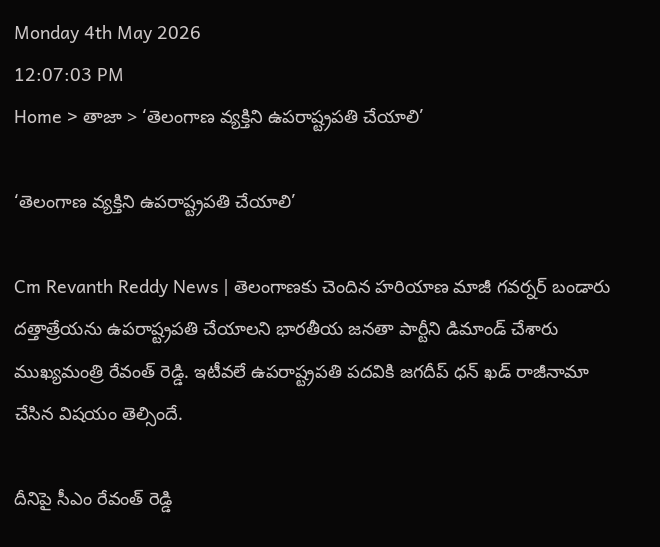Monday 4th May 2026
12:07:03 PM
Home > తాజా > ‘తెలంగాణ వ్యక్తిని ఉపరాష్ట్రపతి చేయాలి’

‘తెలంగాణ వ్యక్తిని ఉపరాష్ట్రపతి చేయాలి’

Cm Revanth Reddy News | తెలంగాణకు చెందిన హరియాణ మాజీ గవర్నర్ బండారు దత్తాత్రేయను ఉపరాష్ట్రపతి చేయాలని భారతీయ జనతా పార్టీని డిమాండ్ చేశారు ముఖ్యమంత్రి రేవంత్ రెడ్డి. ఇటీవలే ఉపరాష్ట్రపతి పదవికి జగదీప్ ధన్ ఖడ్ రాజీనామా చేసిన విషయం తెల్సిందే.

దీనిపై సీఎం రేవంత్ రెడ్డి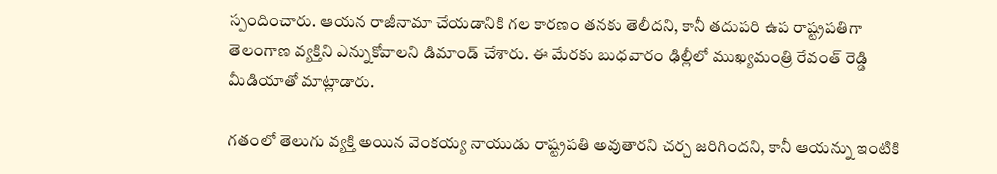స్పందించారు. ఆయన రాజీనామా చేయడానికి గల కారణం తనకు తెలీదని, కానీ తదుపరి ఉప రాష్ట్రపతిగా తెలంగాణ వ్యక్తిని ఎన్నుకోవాలని డిమాండ్ చేశారు. ఈ మేరకు బుధవారం ఢిల్లీలో ముఖ్యమంత్రి రేవంత్ రెడ్డి మీడియాతో మాట్లాడారు.

గతంలో తెలుగు వ్యక్తి అయిన వెంకయ్య నాయుడు రాష్ట్రపతి అవుతారని చర్చ జరిగిందని, కానీ ఆయన్ను ఇంటికి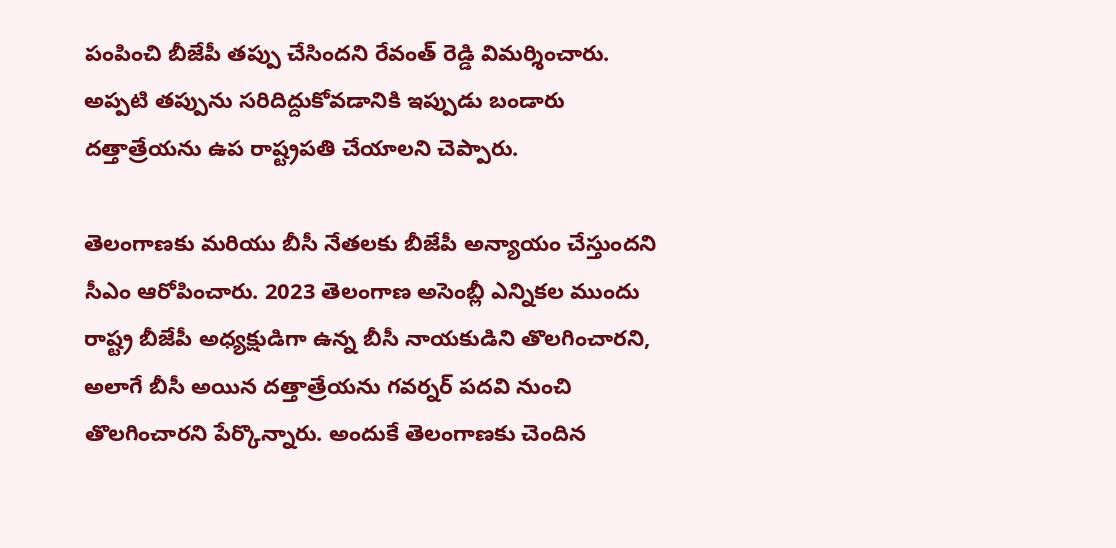పంపించి బీజేపీ తప్పు చేసిందని రేవంత్ రెడ్డి విమర్శించారు. అప్పటి తప్పును సరిదిద్దుకోవడానికి ఇప్పుడు బండారు దత్తాత్రేయను ఉప రాష్ట్రపతి చేయాలని చెప్పారు.

తెలంగాణకు మరియు బీసీ నేతలకు బీజేపీ అన్యాయం చేస్తుందని సీఎం ఆరోపించారు. 2023 తెలంగాణ అసెంబ్లీ ఎన్నికల ముందు రాష్ట్ర బీజేపీ అధ్యక్షుడిగా ఉన్న బీసీ నాయకుడిని తొలగించారని, అలాగే బీసీ అయిన దత్తాత్రేయను గవర్నర్ పదవి నుంచి తొలగించారని పేర్కొన్నారు. అందుకే తెలంగాణకు చెందిన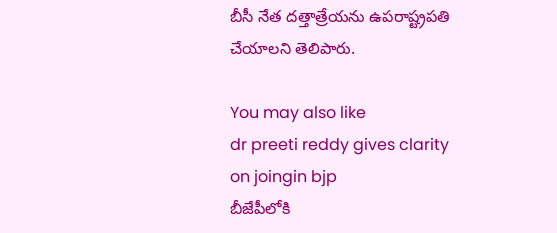బీసీ నేత దత్తాత్రేయను ఉపరాష్ట్రపతి చేయాలని తెలిపారు.

You may also like
dr preeti reddy gives clarity on joingin bjp
బీజేపీలోకి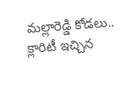మల్లారెడ్డి కోడలు.. క్లారిటీ ఇచ్చిన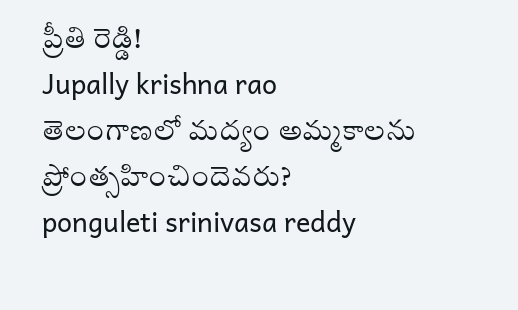ప్రీతి రెడ్డి!
Jupally krishna rao
తెలంగాణలో మ‌ద్యం అమ్మ‌కాల‌ను ప్రోంత్స‌హించిందెవ‌రు?
ponguleti srinivasa reddy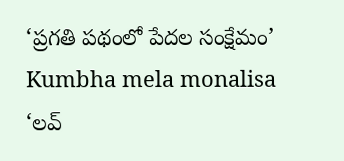‘ప్రగతి పథంలో పేదల సంక్షేమం’
Kumbha mela monalisa
‘లవ్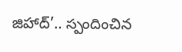జిహాద్’.. స్పందించిన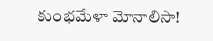కుంభమేళా మోనాలిసా!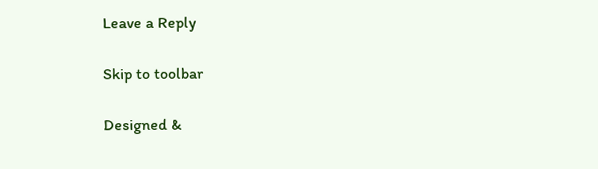Leave a Reply

Skip to toolbar

Designed &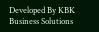Developed By KBK Business Solutions